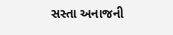સસ્તા અનાજની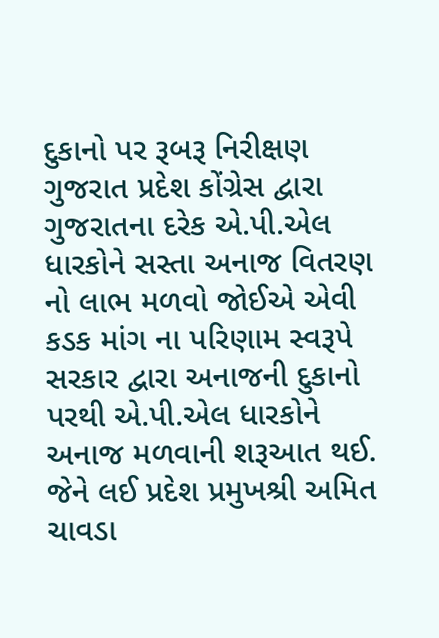દુકાનો પર રૂબરૂ નિરીક્ષણ
ગુજરાત પ્રદેશ કોંગ્રેસ દ્વારા ગુજરાતના દરેક એ.પી.એલ ધારકોને સસ્તા અનાજ વિતરણ નો લાભ મળવો જોઈએ એવી કડક માંગ ના પરિણામ સ્વરૂપે સરકાર દ્વારા અનાજની દુકાનો પરથી એ.પી.એલ ધારકોને અનાજ મળવાની શરૂઆત થઈ. જેને લઈ પ્રદેશ પ્રમુખશ્રી અમિત ચાવડા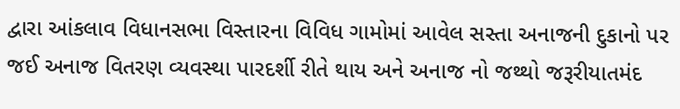દ્વારા આંકલાવ વિધાનસભા વિસ્તારના વિવિધ ગામોમાં આવેલ સસ્તા અનાજની દુકાનો પર જઈ અનાજ વિતરણ વ્યવસ્થા પારદર્શી રીતે થાય અને અનાજ નો જથ્થો જરૂરીયાતમંદ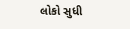લોકો સુધી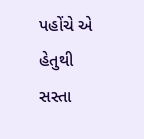પહોંચે એ હેતુથી સસ્તા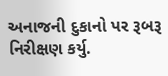અનાજની દુકાનો પર રૂબરૂ નિરીક્ષણ કર્યુ.